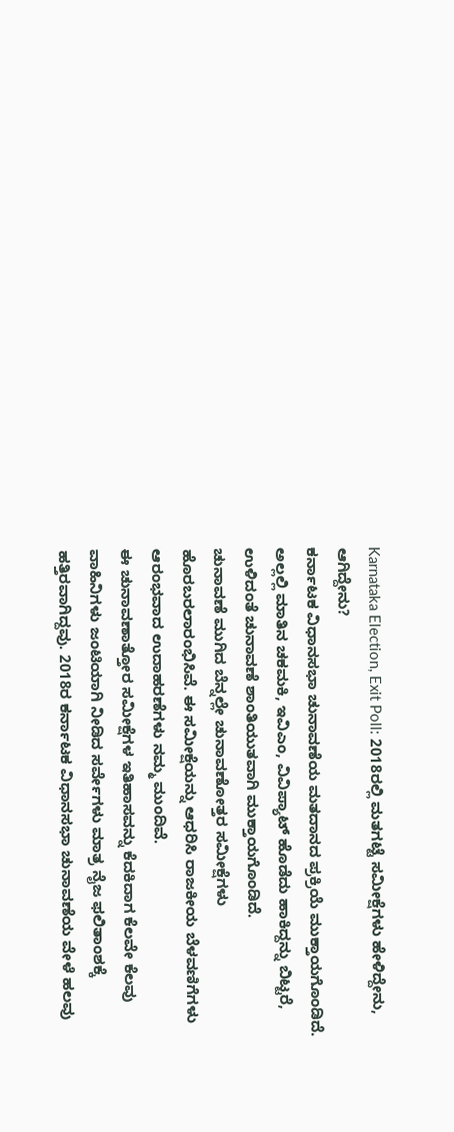Karnataka Election, Exit Poll: 2018ರಲ್ಲಿ ಮತಗಟ್ಟೆ ಸಮೀಕ್ಷೆಗಳು ಹೇಳಿದ್ದೇನು, ಆಗಿದ್ದೇನು?
ಕರ್ನಾಟಕ ವಿಧಾನಸಭಾ ಚುನಾವಣೆಯ ಮತದಾನದ ಪ್ರಕ್ರಿಯೆ ಮುಕ್ತಾಯಗೊಂಡಿದೆ. ಅಲ್ಲಲ್ಲಿ ಮಾತಿನ ಚಕಮಕಿ, ಇವಿಎಂ, ವಿವಿಪ್ಯಾಟ್ ಹೊಡೆದು ಹಾಕಿದ್ದನ್ನು ಬಿಟ್ಟರೆ, ಉಳಿದಂತೆ ಚುನಾವಣೆ ಶಾಂತಿಯುತವಾಗಿ ಮುಕ್ತಾಯಗೊಂಡಿದೆ.
ಚುನಾವಣೆ ಮುಗಿದ ಬೆನ್ನಲ್ಲೇ ಚುನಾವಣೋತ್ತರ ಸಮೀಕ್ಷೆಗಳು ಹೊರಬರಲಾರಂಭಿಸಿವೆ. ಈ ಸಮೀಕ್ಷೆಯನ್ನು ಆಧರಿಸಿ ರಾಜಕೀಯ ಬೆಳವಣಿಗೆಗಳು ಆರಂಭವಾದ ಉದಾಹರಣೆಗಳು ನಮ್ಮ ಮುಂದಿವೆ.
ಈ ಚುನಾವಣಾತ್ತೋರ ಸಮೀಕ್ಷೆಗಳ ಇತಿಹಾಸವನ್ನು ಕೆದಕಿದಾಗ ಕೆಲವೇ ಕೆಲವು ವಾಹಿನಿಗಳು ಜಂಟಿಯಾಗಿ ನೀಡಿದ ಸರ್ವೇಗಳು ಮಾತ್ರ ನೈಜ ಫಲಿತಾಂಶಕ್ಕೆ ಹತ್ತಿರವಾಗಿದ್ದವು. 2018ರ ಕರ್ನಾಟಕ ವಿಧಾನಸಭಾ ಚುನಾವಣೆಯ ವೇಳೆ ಹಲವು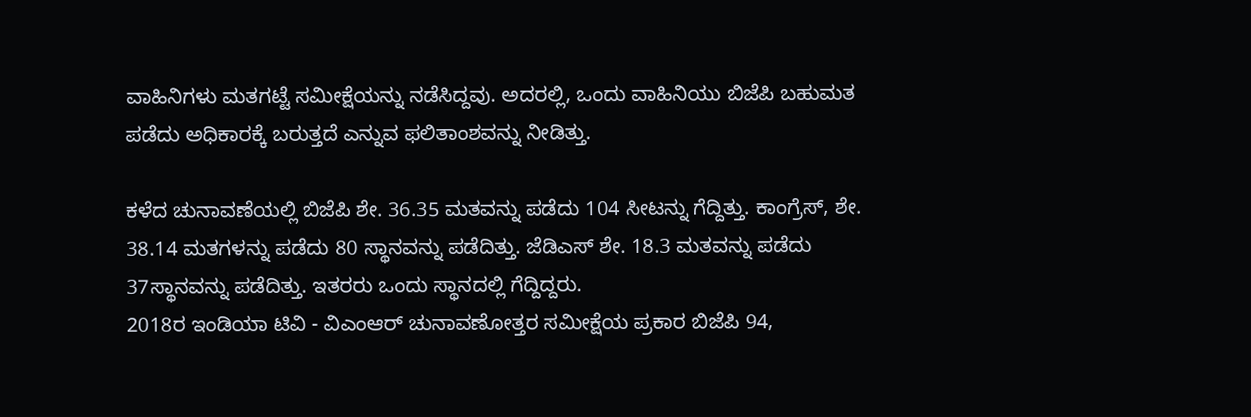ವಾಹಿನಿಗಳು ಮತಗಟ್ಟೆ ಸಮೀಕ್ಷೆಯನ್ನು ನಡೆಸಿದ್ದವು. ಅದರಲ್ಲಿ, ಒಂದು ವಾಹಿನಿಯು ಬಿಜೆಪಿ ಬಹುಮತ ಪಡೆದು ಅಧಿಕಾರಕ್ಕೆ ಬರುತ್ತದೆ ಎನ್ನುವ ಫಲಿತಾಂಶವನ್ನು ನೀಡಿತ್ತು.

ಕಳೆದ ಚುನಾವಣೆಯಲ್ಲಿ ಬಿಜೆಪಿ ಶೇ. 36.35 ಮತವನ್ನು ಪಡೆದು 104 ಸೀಟನ್ನು ಗೆದ್ದಿತ್ತು. ಕಾಂಗ್ರೆಸ್, ಶೇ. 38.14 ಮತಗಳನ್ನು ಪಡೆದು 80 ಸ್ಥಾನವನ್ನು ಪಡೆದಿತ್ತು. ಜೆಡಿಎಸ್ ಶೇ. 18.3 ಮತವನ್ನು ಪಡೆದು 37ಸ್ಥಾನವನ್ನು ಪಡೆದಿತ್ತು. ಇತರರು ಒಂದು ಸ್ಥಾನದಲ್ಲಿ ಗೆದ್ದಿದ್ದರು.
2018ರ ಇಂಡಿಯಾ ಟಿವಿ - ವಿಎಂಆರ್ ಚುನಾವಣೋತ್ತರ ಸಮೀಕ್ಷೆಯ ಪ್ರಕಾರ ಬಿಜೆಪಿ 94,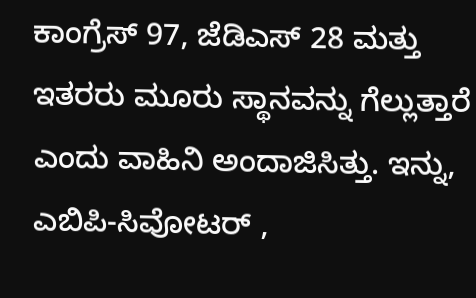ಕಾಂಗ್ರೆಸ್ 97, ಜೆಡಿಎಸ್ 28 ಮತ್ತು ಇತರರು ಮೂರು ಸ್ಥಾನವನ್ನು ಗೆಲ್ಲುತ್ತಾರೆ ಎಂದು ವಾಹಿನಿ ಅಂದಾಜಿಸಿತ್ತು. ಇನ್ನು, ಎಬಿಪಿ-ಸಿವೋಟರ್ ,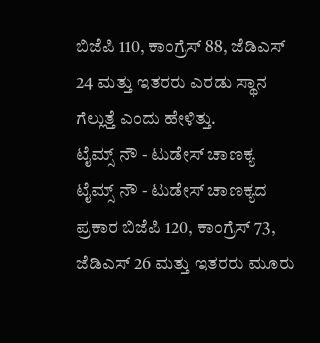ಬಿಜೆಪಿ 110, ಕಾಂಗ್ರೆಸ್ 88, ಜೆಡಿಎಸ್ 24 ಮತ್ತು ಇತರರು ಎರಡು ಸ್ಥಾನ ಗೆಲ್ಲುತ್ತೆ ಎಂದು ಹೇಳಿತ್ತು.
ಟೈಮ್ಸ್ ನೌ - ಟುಡೇಸ್ ಚಾಣಕ್ಯ
ಟೈಮ್ಸ್ ನೌ - ಟುಡೇಸ್ ಚಾಣಕ್ಯದ ಪ್ರಕಾರ ಬಿಜೆಪಿ 120, ಕಾಂಗ್ರೆಸ್ 73, ಜೆಡಿಎಸ್ 26 ಮತ್ತು ಇತರರು ಮೂರು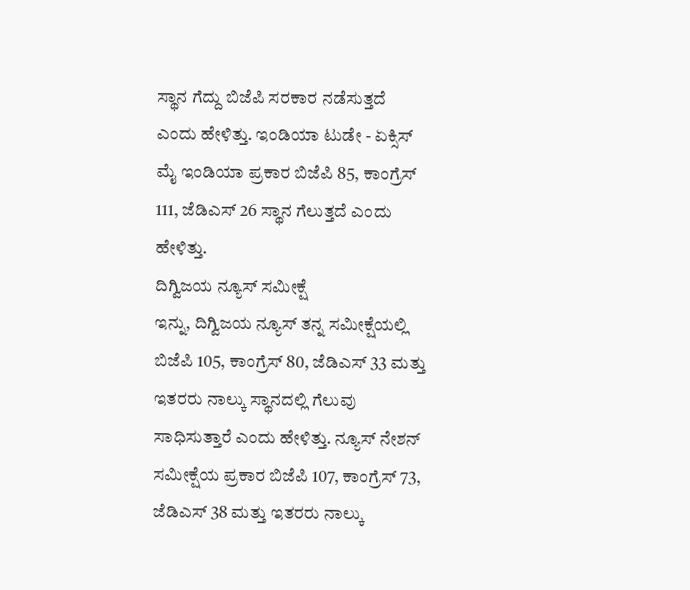ಸ್ಥಾನ ಗೆದ್ದು ಬಿಜೆಪಿ ಸರಕಾರ ನಡೆಸುತ್ತದೆ ಎಂದು ಹೇಳಿತ್ತು. ಇಂಡಿಯಾ ಟುಡೇ - ಏಕ್ಸಿಸ್ ಮೈ ಇಂಡಿಯಾ ಪ್ರಕಾರ ಬಿಜೆಪಿ 85, ಕಾಂಗ್ರೆಸ್ 111, ಜೆಡಿಎಸ್ 26 ಸ್ಥಾನ ಗೆಲುತ್ತದೆ ಎಂದು ಹೇಳಿತ್ತು.
ದಿಗ್ವಿಜಯ ನ್ಯೂಸ್ ಸಮೀಕ್ಷೆ
ಇನ್ನು, ದಿಗ್ವಿಜಯ ನ್ಯೂಸ್ ತನ್ನ ಸಮೀಕ್ಷೆಯಲ್ಲಿ ಬಿಜೆಪಿ 105, ಕಾಂಗ್ರೆಸ್ 80, ಜೆಡಿಎಸ್ 33 ಮತ್ತು ಇತರರು ನಾಲ್ಕು ಸ್ಥಾನದಲ್ಲಿ ಗೆಲುವು ಸಾಧಿಸುತ್ತಾರೆ ಎಂದು ಹೇಳಿತ್ತು. ನ್ಯೂಸ್ ನೇಶನ್ ಸಮೀಕ್ಷೆಯ ಪ್ರಕಾರ ಬಿಜೆಪಿ 107, ಕಾಂಗ್ರೆಸ್ 73, ಜೆಡಿಎಸ್ 38 ಮತ್ತು ಇತರರು ನಾಲ್ಕು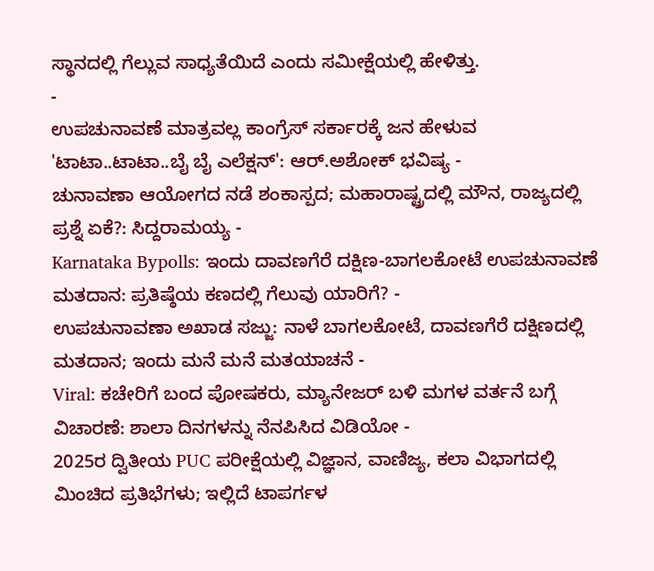ಸ್ಥಾನದಲ್ಲಿ ಗೆಲ್ಲುವ ಸಾಧ್ಯತೆಯಿದೆ ಎಂದು ಸಮೀಕ್ಷೆಯಲ್ಲಿ ಹೇಳಿತ್ತು.
-
ಉಪಚುನಾವಣೆ ಮಾತ್ರವಲ್ಲ ಕಾಂಗ್ರೆಸ್ ಸರ್ಕಾರಕ್ಕೆ ಜನ ಹೇಳುವ 'ಟಾಟಾ..ಟಾಟಾ..ಬೈ ಬೈ ಎಲೆಕ್ಷನ್': ಆರ್.ಅಶೋಕ್ ಭವಿಷ್ಯ -
ಚುನಾವಣಾ ಆಯೋಗದ ನಡೆ ಶಂಕಾಸ್ಪದ; ಮಹಾರಾಷ್ಟ್ರದಲ್ಲಿ ಮೌನ, ರಾಜ್ಯದಲ್ಲಿ ಪ್ರಶ್ನೆ ಏಕೆ?: ಸಿದ್ದರಾಮಯ್ಯ -
Karnataka Bypolls: ಇಂದು ದಾವಣಗೆರೆ ದಕ್ಷಿಣ-ಬಾಗಲಕೋಟೆ ಉಪಚುನಾವಣೆ ಮತದಾನ: ಪ್ರತಿಷ್ಠೆಯ ಕಣದಲ್ಲಿ ಗೆಲುವು ಯಾರಿಗೆ? -
ಉಪಚುನಾವಣಾ ಅಖಾಡ ಸಜ್ಜು: ನಾಳೆ ಬಾಗಲಕೋಟೆ, ದಾವಣಗೆರೆ ದಕ್ಷಿಣದಲ್ಲಿ ಮತದಾನ; ಇಂದು ಮನೆ ಮನೆ ಮತಯಾಚನೆ -
Viral: ಕಚೇರಿಗೆ ಬಂದ ಪೋಷಕರು, ಮ್ಯಾನೇಜರ್ ಬಳಿ ಮಗಳ ವರ್ತನೆ ಬಗ್ಗೆ ವಿಚಾರಣೆ: ಶಾಲಾ ದಿನಗಳನ್ನು ನೆನಪಿಸಿದ ವಿಡಿಯೋ -
2025ರ ದ್ವಿತೀಯ PUC ಪರೀಕ್ಷೆಯಲ್ಲಿ ವಿಜ್ಞಾನ, ವಾಣಿಜ್ಯ, ಕಲಾ ವಿಭಾಗದಲ್ಲಿ ಮಿಂಚಿದ ಪ್ರತಿಭೆಗಳು; ಇಲ್ಲಿದೆ ಟಾಪರ್ಗಳ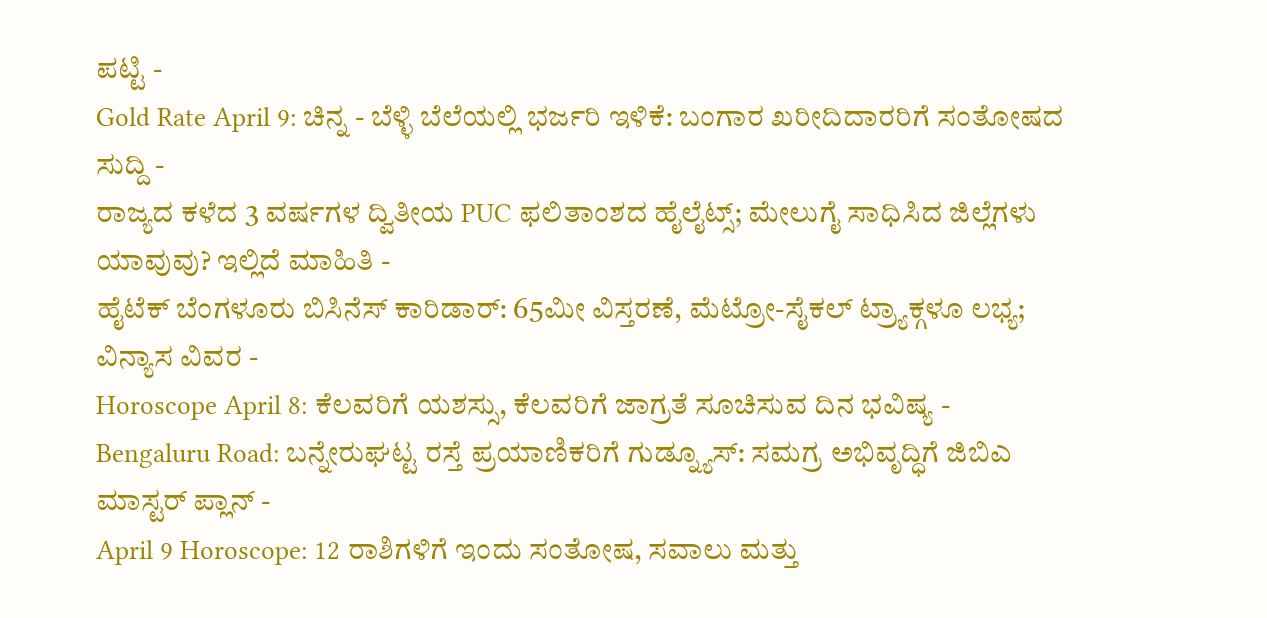ಪಟ್ಟಿ -
Gold Rate April 9: ಚಿನ್ನ - ಬೆಳ್ಳಿ ಬೆಲೆಯಲ್ಲಿ ಭರ್ಜರಿ ಇಳಿಕೆ: ಬಂಗಾರ ಖರೀದಿದಾರರಿಗೆ ಸಂತೋಷದ ಸುದ್ದಿ -
ರಾಜ್ಯದ ಕಳೆದ 3 ವರ್ಷಗಳ ದ್ವಿತೀಯ PUC ಫಲಿತಾಂಶದ ಹೈಲೈಟ್ಸ್; ಮೇಲುಗೈ ಸಾಧಿಸಿದ ಜಿಲ್ಲೆಗಳು ಯಾವುವು? ಇಲ್ಲಿದೆ ಮಾಹಿತಿ -
ಹೈಟೆಕ್ ಬೆಂಗಳೂರು ಬಿಸಿನೆಸ್ ಕಾರಿಡಾರ್: 65ಮೀ ವಿಸ್ತರಣೆ, ಮೆಟ್ರೋ-ಸೈಕಲ್ ಟ್ರ್ಯಾಕ್ಗಳೂ ಲಭ್ಯ; ವಿನ್ಯಾಸ ವಿವರ -
Horoscope April 8: ಕೆಲವರಿಗೆ ಯಶಸ್ಸು, ಕೆಲವರಿಗೆ ಜಾಗ್ರತೆ ಸೂಚಿಸುವ ದಿನ ಭವಿಷ್ಯ -
Bengaluru Road: ಬನ್ನೇರುಘಟ್ಟ ರಸ್ತೆ ಪ್ರಯಾಣಿಕರಿಗೆ ಗುಡ್ನ್ಯೂಸ್: ಸಮಗ್ರ ಅಭಿವೃದ್ಧಿಗೆ ಜಿಬಿಎ ಮಾಸ್ಟರ್ ಪ್ಲಾನ್ -
April 9 Horoscope: 12 ರಾಶಿಗಳಿಗೆ ಇಂದು ಸಂತೋಷ, ಸವಾಲು ಮತ್ತು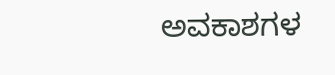ಅವಕಾಶಗಳ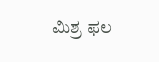ಮಿಶ್ರ ಫಲ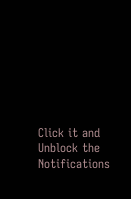Click it and Unblock the Notifications